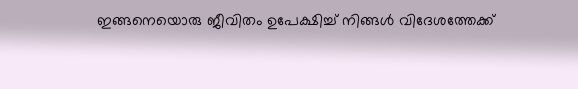ഇങ്ങനെയൊരു ജീവിതം ഉപേക്ഷിച്ച് നിങ്ങൾ വിദേശത്തേക്ക്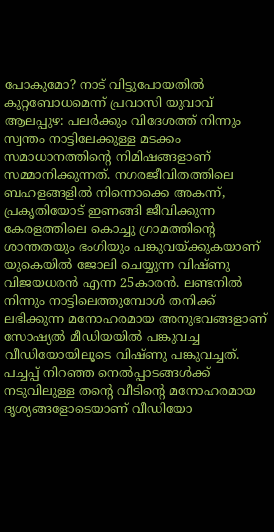പോകുമോ? നാട് വിട്ടുപോയതിൽ കുറ്റബോധമെന്ന് പ്രവാസി യുവാവ്
ആലപ്പുഴ: പലർക്കും വിദേശത്ത് നിന്നും സ്വന്തം നാട്ടിലേക്കുള്ള മടക്കം സമാധാനത്തിന്റെ നിമിഷങ്ങളാണ് സമ്മാനിക്കുന്നത്. നഗരജീവിതത്തിലെ ബഹളങ്ങളിൽ നിന്നൊക്കെ അകന്ന്, പ്രകൃതിയോട് ഇണങ്ങി ജീവിക്കുന്ന കേരളത്തിലെ കൊച്ചു ഗ്രാമത്തിന്റെ ശാന്തതയും ഭംഗിയും പങ്കുവയ്ക്കുകയാണ് യുകെയിൽ ജോലി ചെയ്യുന്ന വിഷ്ണു വിജയധരൻ എന്ന 25കാരൻ. ലണ്ടനിൽ നിന്നും നാട്ടിലെത്തുമ്പോൾ തനിക്ക് ലഭിക്കുന്ന മനോഹരമായ അനുഭവങ്ങളാണ് സോഷ്യൽ മീഡിയയിൽ പങ്കുവച്ച വീഡിയോയിലൂടെ വിഷ്ണു പങ്കുവച്ചത്.
പച്ചപ്പ് നിറഞ്ഞ നെൽപ്പാടങ്ങൾക്ക് നടുവിലുള്ള തന്റെ വീടിന്റെ മനോഹരമായ ദൃശ്യങ്ങളോടെയാണ് വീഡിയോ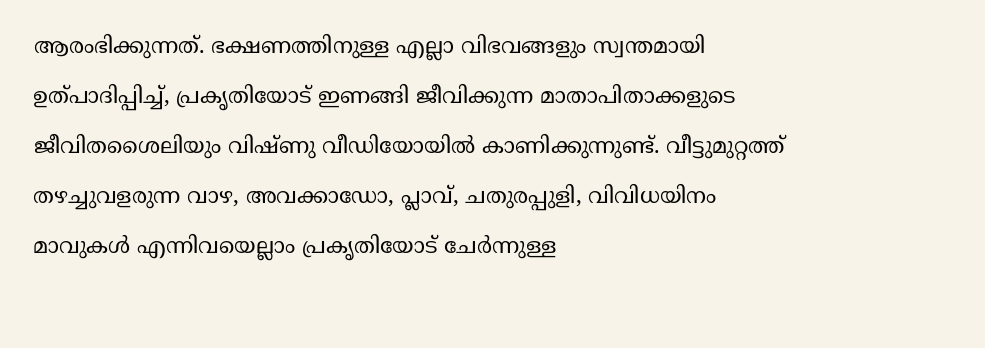ആരംഭിക്കുന്നത്. ഭക്ഷണത്തിനുള്ള എല്ലാ വിഭവങ്ങളും സ്വന്തമായി ഉത്പാദിപ്പിച്ച്, പ്രകൃതിയോട് ഇണങ്ങി ജീവിക്കുന്ന മാതാപിതാക്കളുടെ ജീവിതശൈലിയും വിഷ്ണു വീഡിയോയിൽ കാണിക്കുന്നുണ്ട്. വീട്ടുമുറ്റത്ത് തഴച്ചുവളരുന്ന വാഴ, അവക്കാഡോ, പ്ലാവ്, ചതുരപ്പുളി, വിവിധയിനം മാവുകൾ എന്നിവയെല്ലാം പ്രകൃതിയോട് ചേർന്നുള്ള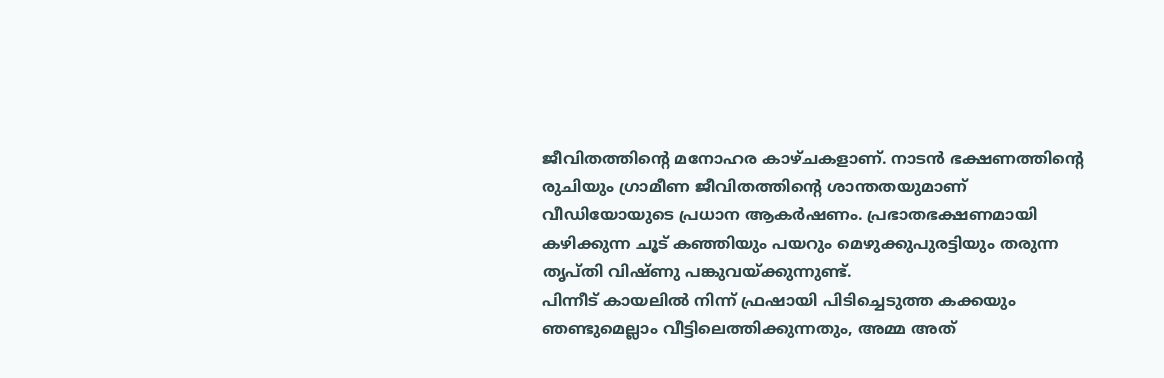ജീവിതത്തിന്റെ മനോഹര കാഴ്ചകളാണ്. നാടൻ ഭക്ഷണത്തിന്റെ രുചിയും ഗ്രാമീണ ജീവിതത്തിന്റെ ശാന്തതയുമാണ് വീഡിയോയുടെ പ്രധാന ആകർഷണം. പ്രഭാതഭക്ഷണമായി കഴിക്കുന്ന ചൂട് കഞ്ഞിയും പയറും മെഴുക്കുപുരട്ടിയും തരുന്ന തൃപ്തി വിഷ്ണു പങ്കുവയ്ക്കുന്നുണ്ട്.
പിന്നീട് കായലിൽ നിന്ന് ഫ്രഷായി പിടിച്ചെടുത്ത കക്കയും ഞണ്ടുമെല്ലാം വീട്ടിലെത്തിക്കുന്നതും, അമ്മ അത്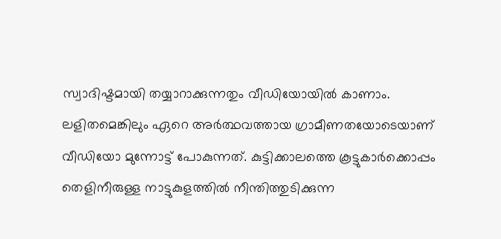സ്വാദിഷ്ടമായി തയ്യാറാക്കുന്നതും വീഡിയോയിൽ കാണാം. ലളിതമെങ്കിലും ഏറെ അർത്ഥവത്തായ ഗ്രാമീണതയോടെയാണ് വീഡിയോ മുന്നോട്ട് പോകുന്നത്. കുട്ടിക്കാലത്തെ കൂട്ടുകാർക്കൊപ്പം തെളിനീരുള്ള നാട്ടുകുളത്തിൽ നീന്തിത്തുടിക്കുന്ന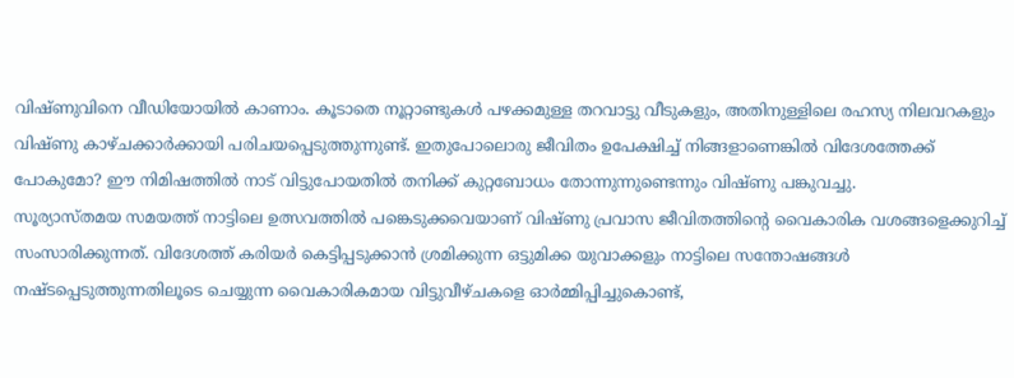വിഷ്ണുവിനെ വീഡിയോയിൽ കാണാം. കൂടാതെ നൂറ്റാണ്ടുകൾ പഴക്കമുള്ള തറവാട്ടു വീടുകളും, അതിനുള്ളിലെ രഹസ്യ നിലവറകളും വിഷ്ണു കാഴ്ചക്കാർക്കായി പരിചയപ്പെടുത്തുന്നുണ്ട്. ഇതുപോലൊരു ജീവിതം ഉപേക്ഷിച്ച് നിങ്ങളാണെങ്കിൽ വിദേശത്തേക്ക് പോകുമോ? ഈ നിമിഷത്തിൽ നാട് വിട്ടുപോയതിൽ തനിക്ക് കുറ്റബോധം തോന്നുന്നുണ്ടെന്നും വിഷ്ണു പങ്കുവച്ചു.
സൂര്യാസ്തമയ സമയത്ത് നാട്ടിലെ ഉത്സവത്തിൽ പങ്കെടുക്കവെയാണ് വിഷ്ണു പ്രവാസ ജീവിതത്തിന്റെ വൈകാരിക വശങ്ങളെക്കുറിച്ച് സംസാരിക്കുന്നത്. വിദേശത്ത് കരിയർ കെട്ടിപ്പടുക്കാൻ ശ്രമിക്കുന്ന ഒട്ടുമിക്ക യുവാക്കളും നാട്ടിലെ സന്തോഷങ്ങൾ നഷ്ടപ്പെടുത്തുന്നതിലൂടെ ചെയ്യുന്ന വൈകാരികമായ വിട്ടുവീഴ്ചകളെ ഓർമ്മിപ്പിച്ചുകൊണ്ട്,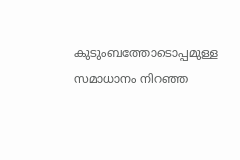കുടുംബത്തോടൊപ്പമുള്ള സമാധാനം നിറഞ്ഞ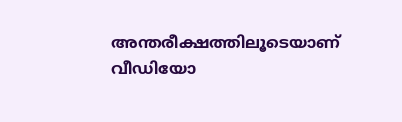അന്തരീക്ഷത്തിലൂടെയാണ് വീഡിയോ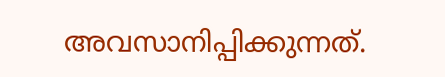അവസാനിപ്പിക്കുന്നത്.